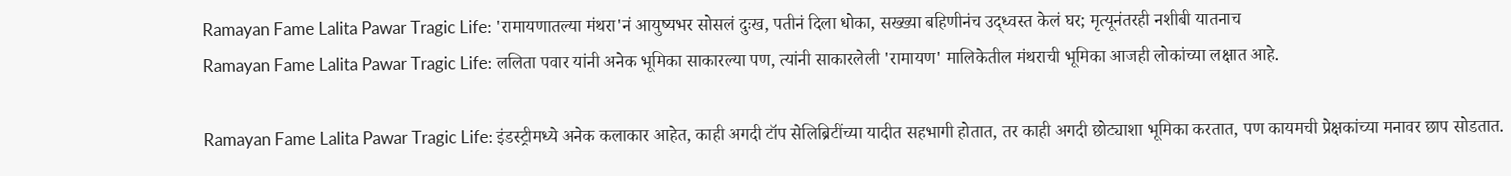Ramayan Fame Lalita Pawar Tragic Life: 'रामायणातल्या मंथरा'नं आयुष्यभर सोसलं दुःख, पतीनं दिला धोका, सख्ख्या बहिणीनंच उद्ध्वस्त केलं घर; मृत्यूनंतरही नशीबी यातनाच
Ramayan Fame Lalita Pawar Tragic Life: ललिता पवार यांनी अनेक भूमिका साकारल्या पण, त्यांनी साकारलेली 'रामायण' मालिकेतील मंथराची भूमिका आजही लोकांच्या लक्षात आहे.

Ramayan Fame Lalita Pawar Tragic Life: इंडस्ट्रीमध्ये अनेक कलाकार आहेत, काही अगदी टॉप सेलिब्रिटींच्या यादीत सहभागी होतात, तर काही अगदी छोट्याशा भूमिका करतात, पण कायमची प्रेक्षकांच्या मनावर छाप सोडतात.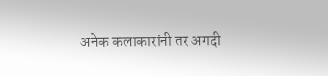अनेक कलाकारांनी तर अगदी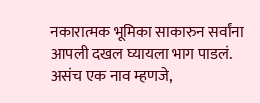नकारात्मक भूमिका साकारुन सर्वांना आपली दखल घ्यायला भाग पाडलं. असंच एक नाव म्हणजे,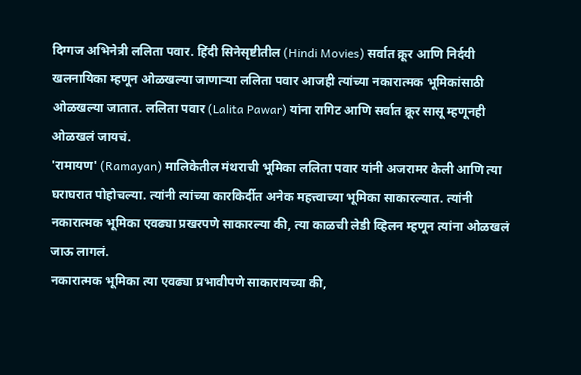दिग्गज अभिनेत्री ललिता पवार. हिंदी सिनेसृष्टीतील (Hindi Movies) सर्वात क्रूर आणि निर्दयी खलनायिका म्हणून ओळखल्या जाणाऱ्या ललिता पवार आजही त्यांच्या नकारात्मक भूमिकांसाठी ओळखल्या जातात. ललिता पवार (Lalita Pawar) यांना रागिट आणि सर्वात क्रूर सासू म्हणूनही ओळखलं जायचं.
'रामायण' (Ramayan) मालिकेतील मंथराची भूमिका ललिता पवार यांनी अजरामर केली आणि त्या घराघरात पोहोचल्या. त्यांनी त्यांच्या कारकिर्दीत अनेक महत्त्वाच्या भूमिका साकारल्यात. त्यांनी नकारात्मक भूमिका एवढ्या प्रखरपणे साकारल्या की, त्या काळची लेडी व्हिलन म्हणून त्यांना ओळखलं जाऊ लागलं.
नकारात्मक भूमिका त्या एवढ्या प्रभावीपणे साकारायच्या की,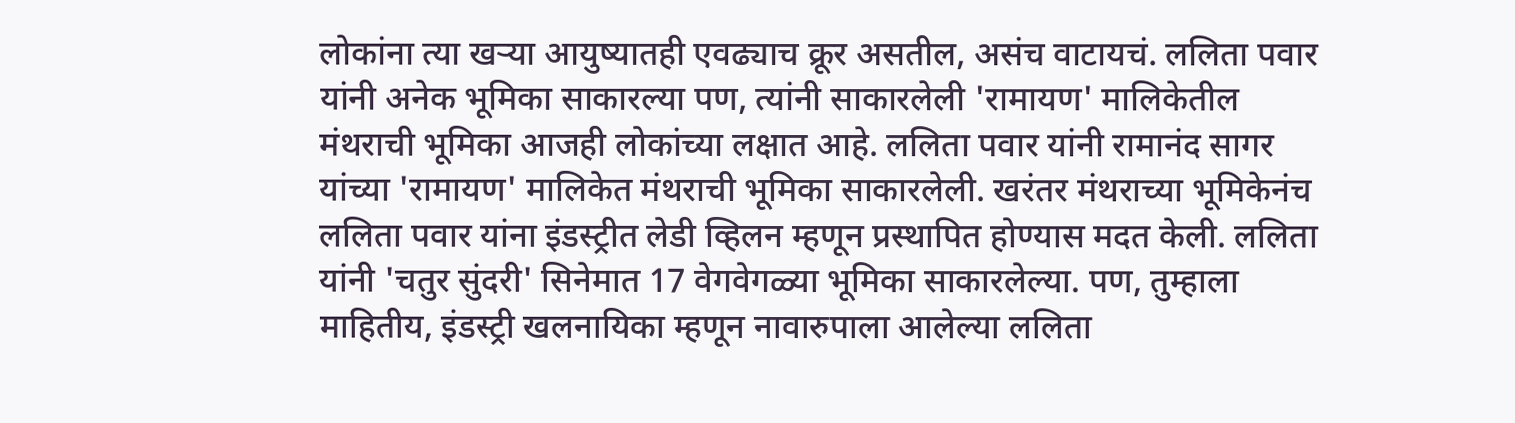लोकांना त्या खऱ्या आयुष्यातही एवढ्याच क्रूर असतील, असंच वाटायचं. ललिता पवार यांनी अनेक भूमिका साकारल्या पण, त्यांनी साकारलेली 'रामायण' मालिकेतील मंथराची भूमिका आजही लोकांच्या लक्षात आहे. ललिता पवार यांनी रामानंद सागर यांच्या 'रामायण' मालिकेत मंथराची भूमिका साकारलेली. खरंतर मंथराच्या भूमिकेनंच ललिता पवार यांना इंडस्ट्रीत लेडी व्हिलन म्हणून प्रस्थापित होण्यास मदत केली. ललिता यांनी 'चतुर सुंदरी' सिनेमात 17 वेगवेगळ्या भूमिका साकारलेल्या. पण, तुम्हाला माहितीय, इंडस्ट्री खलनायिका म्हणून नावारुपाला आलेल्या ललिता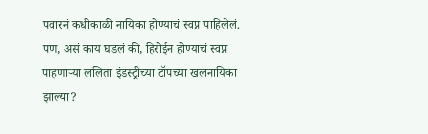पवारनं कधीकाळी नायिका होण्याचं स्वप्न पाहिलेलं. पण, असं काय घडलं की, हिरोईन होण्याचं स्वप्न पाहणाऱ्या ललिता इंडस्ट्रीच्या टॉपच्या खलनायिका झाल्या?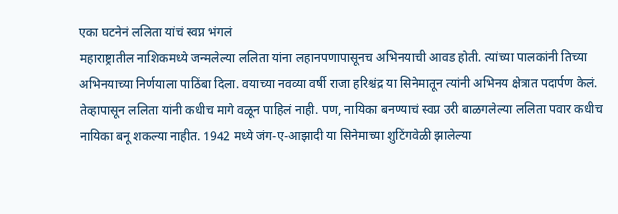एका घटनेनं ललिता यांचं स्वप्न भंगलं
महाराष्ट्रातील नाशिकमध्ये जन्मलेल्या ललिता यांना लहानपणापासूनच अभिनयाची आवड होती. त्यांच्या पालकांनी तिच्या अभिनयाच्या निर्णयाला पाठिंबा दिला. वयाच्या नवव्या वर्षी राजा हरिश्चंद्र या सिनेमातून त्यांनी अभिनय क्षेत्रात पदार्पण केलं. तेव्हापासून ललिता यांनी कधीच मागे वळून पाहिलं नाही. पण, नायिका बनण्याचं स्वप्न उरी बाळगलेल्या ललिता पवार कधीच नायिका बनू शकल्या नाहीत. 1942 मध्ये जंग-ए-आझादी या सिनेमाच्या शुटिंगवेळी झालेल्या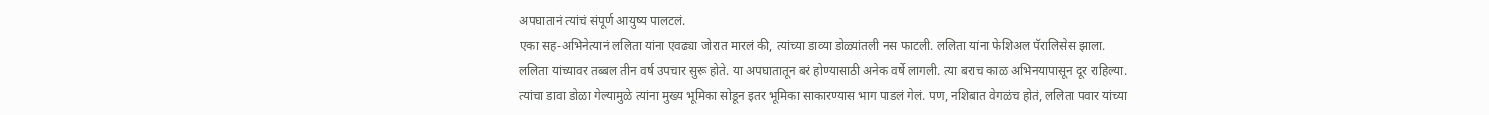अपघातानं त्यांचं संपूर्ण आयुष्य पालटलं.
एका सह-अभिनेत्यानं ललिता यांना एवढ्या जोरात मारलं की, त्यांच्या डाव्या डोळ्यांतली नस फाटली. ललिता यांना फेशिअल पॅरालिसेस झाला. ललिता यांच्यावर तब्बल तीन वर्ष उपचार सुरू होते. या अपघातातून बरं होण्यासाठी अनेक वर्षे लागली. त्या बराच काळ अभिनयापासून दूर राहिल्या. त्यांचा डावा डोळा गेल्यामुळे त्यांना मुख्य भूमिका सोडून इतर भूमिका साकारण्यास भाग पाडलं गेलं. पण, नशिबात वेगळंच होतं, ललिता पवार यांच्या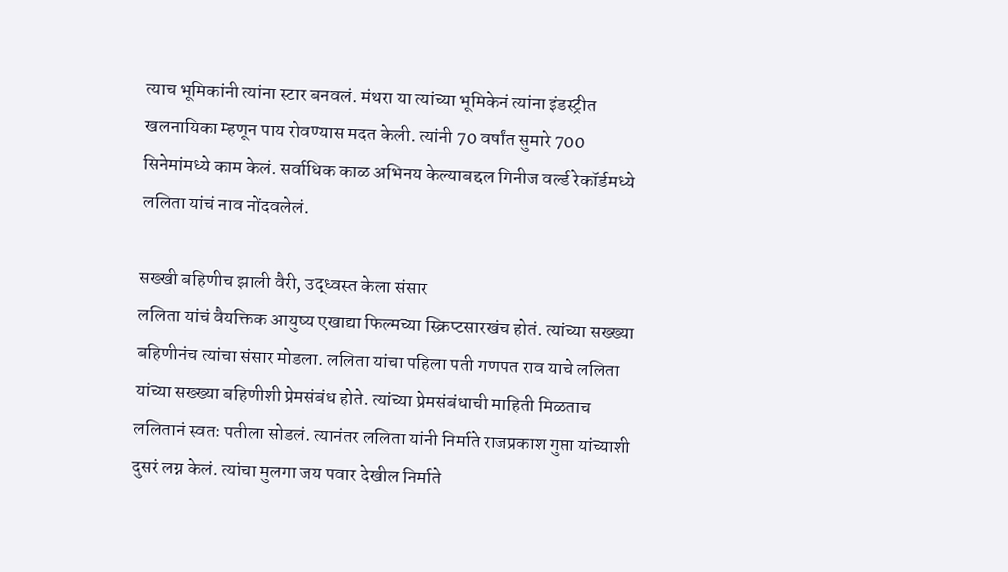त्याच भूमिकांनी त्यांना स्टार बनवलं. मंथरा या त्यांच्या भूमिकेनं त्यांना इंडस्ट्रीत खलनायिका म्हणून पाय रोवण्यास मदत केली. त्यांनी 70 वर्षांत सुमारे 700 सिनेमांमध्ये काम केलं. सर्वाधिक काळ अभिनय केल्याबद्दल गिनीज वर्ल्ड रेकॉर्डमध्ये ललिता यांचं नाव नोंदवलेलं.

सख्खी बहिणीच झाली वैरी, उद्ध्वस्त केला संसार
ललिता यांचं वैयक्तिक आयुष्य एखाद्या फिल्मच्या स्क्रिप्टसारखंच होतं. त्यांच्या सख्ख्या बहिणीनंच त्यांचा संसार मोडला. ललिता यांचा पहिला पती गणपत राव याचे ललिता यांच्या सख्ख्या बहिणीशी प्रेमसंबंध होते. त्यांच्या प्रेमसंबंधाची माहिती मिळताच ललितानं स्वतः पतीला सोडलं. त्यानंतर ललिता यांनी निर्माते राजप्रकाश गुप्ता यांच्याशी दुसरं लग्न केलं. त्यांचा मुलगा जय पवार देखील निर्माते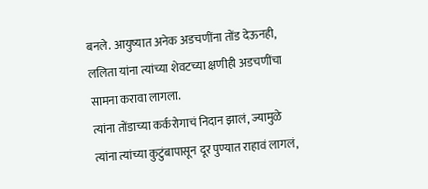बनले. आयुष्यात अनेक अडचणींना तोंड देऊनही, ललिता यांना त्यांच्या शेवटच्या क्षणीही अडचणींचा सामना करावा लागला.
त्यांना तोंडाच्या कर्करोगाचं निदान झालं, ज्यामुळे त्यांना त्यांच्या कुटुंबापासून दूर पुण्यात राहावं लागलं,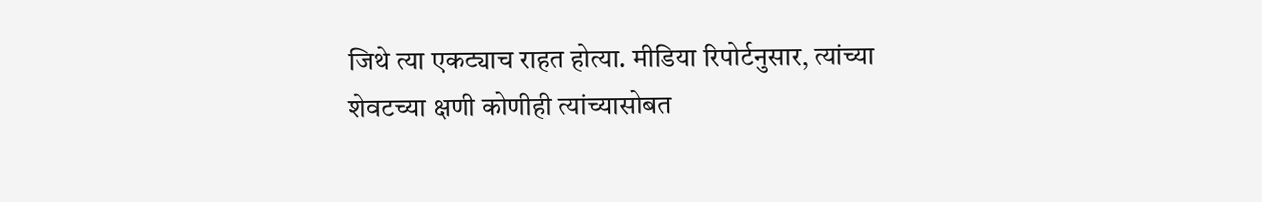जिथे त्या एकट्याच राहत होत्या. मीडिया रिपोर्टनुसार, त्यांच्या शेवटच्या क्षणी कोणीही त्यांच्यासोबत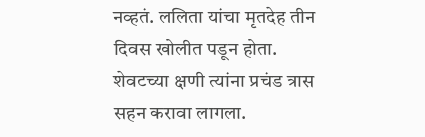नव्हतं. ललिता यांचा मृतदेह तीन दिवस खोलीत पडून होता. शेवटच्या क्षणी त्यांना प्रचंड त्रास सहन करावा लागला.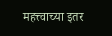महत्त्वाच्या इतर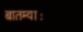बातम्या :